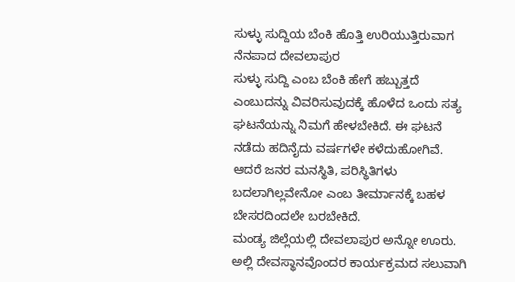ಸುಳ್ಳು ಸುದ್ದಿಯ ಬೆಂಕಿ ಹೊತ್ತಿ ಉರಿಯುತ್ತಿರುವಾಗ ನೆನಪಾದ ದೇವಲಾಪುರ
ಸುಳ್ಳು ಸುದ್ದಿ ಎಂಬ ಬೆಂಕಿ ಹೇಗೆ ಹಬ್ಬುತ್ತದೆ ಎಂಬುದನ್ನು ವಿವರಿಸುವುದಕ್ಕೆ ಹೊಳೆದ ಒಂದು ಸತ್ಯ ಘಟನೆಯನ್ನು ನಿಮಗೆ ಹೇಳಬೇಕಿದೆ. ಈ ಘಟನೆ ನಡೆದು ಹದಿನೈದು ವರ್ಷಗಳೇ ಕಳೆದುಹೋಗಿವೆ. ಆದರೆ ಜನರ ಮನಸ್ಥಿತಿ, ಪರಿಸ್ಥಿತಿಗಳು ಬದಲಾಗಿಲ್ಲವೇನೋ ಎಂಬ ತೀರ್ಮಾನಕ್ಕೆ ಬಹಳ ಬೇಸರದಿಂದಲೇ ಬರಬೇಕಿದೆ.
ಮಂಡ್ಯ ಜಿಲ್ಲೆಯಲ್ಲಿ ದೇವಲಾಪುರ ಅನ್ನೋ ಊರು. ಅಲ್ಲಿ ದೇವಸ್ಥಾನವೊಂದರ ಕಾರ್ಯಕ್ರಮದ ಸಲುವಾಗಿ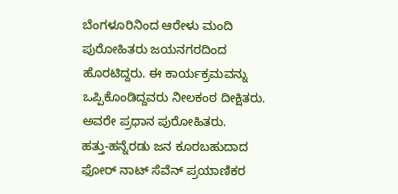ಬೆಂಗಳೂರಿನಿಂದ ಆರೇಳು ಮಂದಿ ಪುರೋಹಿತರು ಜಯನಗರದಿಂದ ಹೊರಟಿದ್ದರು. ಈ ಕಾರ್ಯಕ್ರಮವನ್ನು ಒಪ್ಪಿಕೊಂಡಿದ್ದವರು ನೀಲಕಂಠ ದೀಕ್ಷಿತರು. ಅವರೇ ಪ್ರಧಾನ ಪುರೋಹಿತರು.
ಹತ್ತು-ಹನ್ನೆರಡು ಜನ ಕೂರಬಹುದಾದ ಫೋರ್ ನಾಟ್ ಸೆವೆನ್ ಪ್ರಯಾಣಿಕರ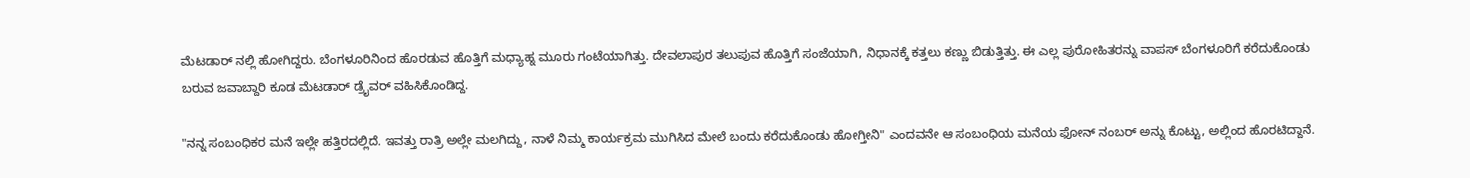ಮೆಟಡಾರ್ ನಲ್ಲಿ ಹೋಗಿದ್ದರು. ಬೆಂಗಳೂರಿನಿಂದ ಹೊರಡುವ ಹೊತ್ತಿಗೆ ಮಧ್ಯಾಹ್ನ ಮೂರು ಗಂಟೆಯಾಗಿತ್ತು. ದೇವಲಾಪುರ ತಲುಪುವ ಹೊತ್ತಿಗೆ ಸಂಜೆಯಾಗಿ, ನಿಧಾನಕ್ಕೆ ಕತ್ತಲು ಕಣ್ಣು ಬಿಡುತ್ತಿತ್ತು. ಈ ಎಲ್ಲ ಪುರೋಹಿತರನ್ನು ವಾಪಸ್ ಬೆಂಗಳೂರಿಗೆ ಕರೆದುಕೊಂಡು ಬರುವ ಜವಾಬ್ದಾರಿ ಕೂಡ ಮೆಟಡಾರ್ ಡ್ರೈವರ್ ವಹಿಸಿಕೊಂಡಿದ್ದ.

"ನನ್ನ ಸಂಬಂಧಿಕರ ಮನೆ ಇಲ್ಲೇ ಹತ್ತಿರದಲ್ಲಿದೆ. ಇವತ್ತು ರಾತ್ರಿ ಅಲ್ಲೇ ಮಲಗಿದ್ದು, ನಾಳೆ ನಿಮ್ಮ ಕಾರ್ಯಕ್ರಮ ಮುಗಿಸಿದ ಮೇಲೆ ಬಂದು ಕರೆದುಕೊಂಡು ಹೋಗ್ತೀನಿ" ಎಂದವನೇ ಆ ಸಂಬಂಧಿಯ ಮನೆಯ ಫೋನ್ ನಂಬರ್ ಅನ್ನು ಕೊಟ್ಟು, ಅಲ್ಲಿಂದ ಹೊರಟಿದ್ದಾನೆ.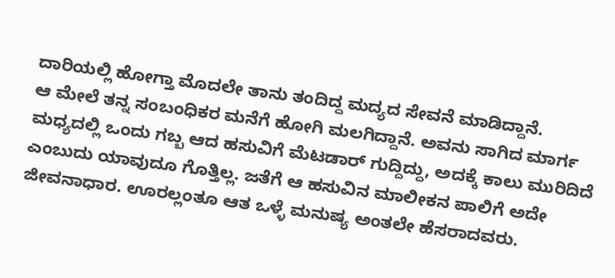ದಾರಿಯಲ್ಲಿ ಹೋಗ್ತಾ ಮೊದಲೇ ತಾನು ತಂದಿದ್ದ ಮದ್ಯದ ಸೇವನೆ ಮಾಡಿದ್ದಾನೆ.
ಆ ಮೇಲೆ ತನ್ನ ಸಂಬಂಧಿಕರ ಮನೆಗೆ ಹೋಗಿ ಮಲಗಿದ್ದಾನೆ. ಅವನು ಸಾಗಿದ ಮಾರ್ಗ ಮಧ್ಯದಲ್ಲಿ ಒಂದು ಗಬ್ಬ ಆದ ಹಸುವಿಗೆ ಮೆಟಡಾರ್ ಗುದ್ದಿದ್ದು, ಅದಕ್ಕೆ ಕಾಲು ಮುರಿದಿದೆ ಎಂಬುದು ಯಾವುದೂ ಗೊತ್ತಿಲ್ಲ. ಜತೆಗೆ ಆ ಹಸುವಿನ ಮಾಲೀಕನ ಪಾಲಿಗೆ ಅದೇ ಜೀವನಾಧಾರ. ಊರಲ್ಲಂತೂ ಆತ ಒಳ್ಳೆ ಮನುಷ್ಯ ಅಂತಲೇ ಹೆಸರಾದವರು.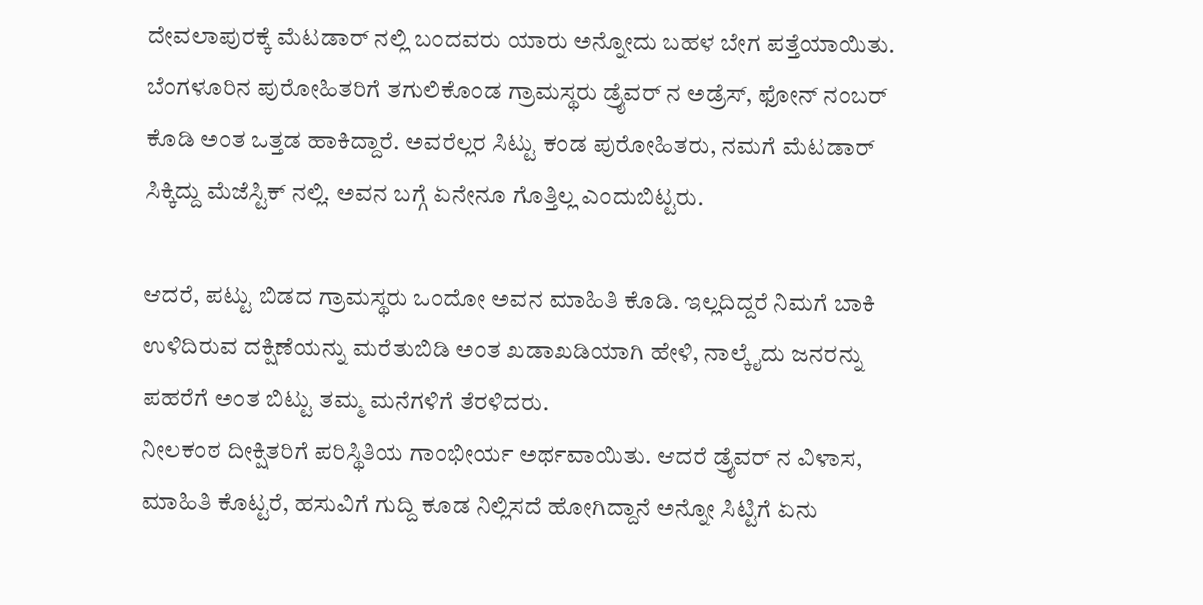ದೇವಲಾಪುರಕ್ಕೆ ಮೆಟಡಾರ್ ನಲ್ಲಿ ಬಂದವರು ಯಾರು ಅನ್ನೋದು ಬಹಳ ಬೇಗ ಪತ್ತೆಯಾಯಿತು. ಬೆಂಗಳೂರಿನ ಪುರೋಹಿತರಿಗೆ ತಗುಲಿಕೊಂಡ ಗ್ರಾಮಸ್ಥರು ಡ್ರೈವರ್ ನ ಅಡ್ರೆಸ್, ಫೋನ್ ನಂಬರ್ ಕೊಡಿ ಅಂತ ಒತ್ತಡ ಹಾಕಿದ್ದಾರೆ. ಅವರೆಲ್ಲರ ಸಿಟ್ಟು ಕಂಡ ಪುರೋಹಿತರು, ನಮಗೆ ಮೆಟಡಾರ್ ಸಿಕ್ಕಿದ್ದು ಮೆಜೆಸ್ಟಿಕ್ ನಲ್ಲಿ. ಅವನ ಬಗ್ಗೆ ಏನೇನೂ ಗೊತ್ತಿಲ್ಲ ಎಂದುಬಿಟ್ಟರು.

ಆದರೆ, ಪಟ್ಟು ಬಿಡದ ಗ್ರಾಮಸ್ಥರು ಒಂದೋ ಅವನ ಮಾಹಿತಿ ಕೊಡಿ. ಇಲ್ಲದಿದ್ದರೆ ನಿಮಗೆ ಬಾಕಿ ಉಳಿದಿರುವ ದಕ್ಷಿಣೆಯನ್ನು ಮರೆತುಬಿಡಿ ಅಂತ ಖಡಾಖಡಿಯಾಗಿ ಹೇಳಿ, ನಾಲ್ಕೈದು ಜನರನ್ನು ಪಹರೆಗೆ ಅಂತ ಬಿಟ್ಟು ತಮ್ಮ ಮನೆಗಳಿಗೆ ತೆರಳಿದರು.
ನೀಲಕಂಠ ದೀಕ್ಷಿತರಿಗೆ ಪರಿಸ್ಥಿತಿಯ ಗಾಂಭೀರ್ಯ ಅರ್ಥವಾಯಿತು. ಆದರೆ ಡ್ರೈವರ್ ನ ವಿಳಾಸ, ಮಾಹಿತಿ ಕೊಟ್ಟರೆ, ಹಸುವಿಗೆ ಗುದ್ದಿ ಕೂಡ ನಿಲ್ಲಿಸದೆ ಹೋಗಿದ್ದಾನೆ ಅನ್ನೋ ಸಿಟ್ಟಿಗೆ ಏನು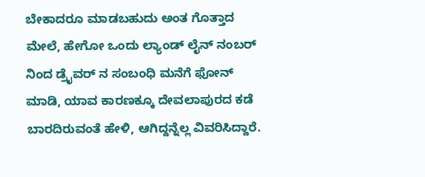ಬೇಕಾದರೂ ಮಾಡಬಹುದು ಅಂತ ಗೊತ್ತಾದ ಮೇಲೆ, ಹೇಗೋ ಒಂದು ಲ್ಯಾಂಡ್ ಲೈನ್ ನಂಬರ್ ನಿಂದ ಡ್ರೈವರ್ ನ ಸಂಬಂಧಿ ಮನೆಗೆ ಫೋನ್ ಮಾಡಿ, ಯಾವ ಕಾರಣಕ್ಕೂ ದೇವಲಾಪುರದ ಕಡೆ ಬಾರದಿರುವಂತೆ ಹೇಳಿ, ಆಗಿದ್ದನ್ನೆಲ್ಲ ವಿವರಿಸಿದ್ದಾರೆ.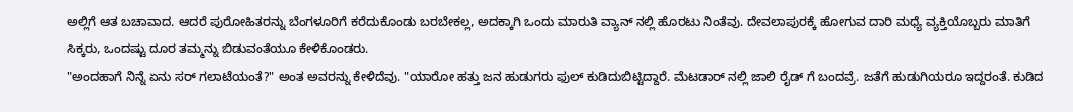ಅಲ್ಲಿಗೆ ಆತ ಬಚಾವಾದ. ಆದರೆ ಪುರೋಹಿತರನ್ನು ಬೆಂಗಳೂರಿಗೆ ಕರೆದುಕೊಂಡು ಬರಬೇಕಲ್ಲ, ಅದಕ್ಕಾಗಿ ಒಂದು ಮಾರುತಿ ವ್ಯಾನ್ ನಲ್ಲಿ ಹೊರಟು ನಿಂತೆವು. ದೇವಲಾಪುರಕ್ಕೆ ಹೋಗುವ ದಾರಿ ಮಧ್ಯೆ ವ್ಯಕ್ತಿಯೊಬ್ಬರು ಮಾತಿಗೆ ಸಿಕ್ಕರು, ಒಂದಷ್ಟು ದೂರ ತಮ್ಮನ್ನು ಬಿಡುವಂತೆಯೂ ಕೇಳಿಕೊಂಡರು.
"ಅಂದಹಾಗೆ ನಿನ್ನೆ ಏನು ಸರ್ ಗಲಾಟೆಯಂತೆ?" ಅಂತ ಅವರನ್ನು ಕೇಳಿದೆವು. "ಯಾರೋ ಹತ್ತು ಜನ ಹುಡುಗರು ಫುಲ್ ಕುಡಿದುಬಿಟ್ಟಿದ್ದಾರೆ. ಮೆಟಡಾರ್ ನಲ್ಲಿ ಜಾಲಿ ರೈಡ್ ಗೆ ಬಂದವ್ರೆ. ಜತೆಗೆ ಹುಡುಗಿಯರೂ ಇದ್ದರಂತೆ. ಕುಡಿದ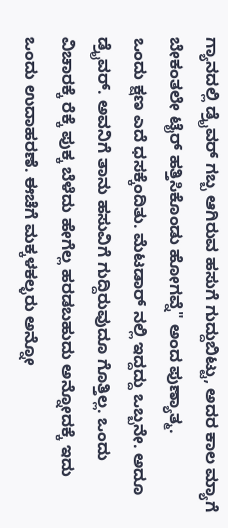ಗ್ಯಾನದಲ್ಲಿ ಡ್ರೈವರ್ ಗಬ್ಬ ಆಗಿರುವ ಹಸುಗೆ ಗುದ್ದುಬಿಟ್ಟು, ಅದರ ಕಾಲ ಮ್ಯಾಗೆ ಬೇಕಂತಲೇ ಟೈರ್ ಹತ್ತಿಸಿಕೊಂಡು ಹೋಗವ್ನೆ" ಅಂದ ಪುಣ್ಯಾತ್ಮ.
ಒಂದು ಕ್ಷಣ ಎದೆ ಧಸಕ್ಕೆಂದಿತು. ಮೆಟಡಾರ್ ನಲ್ಲಿ ಇದ್ದದ್ದು ಒಬ್ಬನೇ. ಅದೂ ಡ್ರೈವರ್. ಅವನಿಗೆ ತಾನು ಹಸುವಿಗೆ ಗುದ್ದಿರುವುದೂ ಗೊತ್ತಿಲ್ಲ. ಒಂದು ವಿಚಾರಕ್ಕೆ ರೆಕ್ಕೆ ಪುಕ್ಕ ಬೆಳೆದು ಹೇಗೆಲ್ಲ ಹರಡಬಹುದು ಅನ್ನೋದಕ್ಕೆ ಇದು ಒಂದು ಉದಾಹರಣೆ. ಈಚೆಗೆ ಮಕ್ಕಳಕಲ್ಳರು ಅನ್ನೋ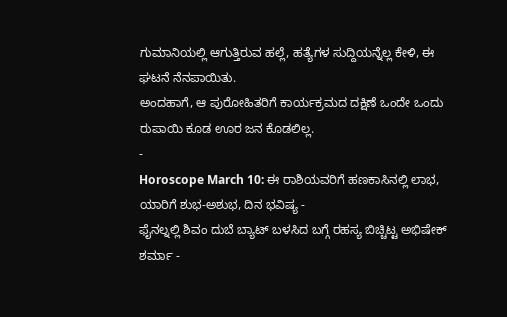ಗುಮಾನಿಯಲ್ಲಿ ಆಗುತ್ತಿರುವ ಹಲ್ಲೆ, ಹತ್ಯೆಗಳ ಸುದ್ದಿಯನ್ನೆಲ್ಲ ಕೇಳಿ, ಈ ಘಟನೆ ನೆನಪಾಯಿತು.
ಅಂದಹಾಗೆ, ಆ ಪುರೋಹಿತರಿಗೆ ಕಾರ್ಯಕ್ರಮದ ದಕ್ಷಿಣೆ ಒಂದೇ ಒಂದು ರುಪಾಯಿ ಕೂಡ ಊರ ಜನ ಕೊಡಲಿಲ್ಲ.
-
Horoscope March 10: ಈ ರಾಶಿಯವರಿಗೆ ಹಣಕಾಸಿನಲ್ಲಿ ಲಾಭ, ಯಾರಿಗೆ ಶುಭ-ಅಶುಭ, ದಿನ ಭವಿಷ್ಯ -
ಫೈನಲ್ನಲ್ಲಿ ಶಿವಂ ದುಬೆ ಬ್ಯಾಟ್ ಬಳಸಿದ ಬಗ್ಗೆ ರಹಸ್ಯ ಬಿಚ್ಚಿಟ್ಟ ಅಭಿಷೇಕ್ ಶರ್ಮಾ -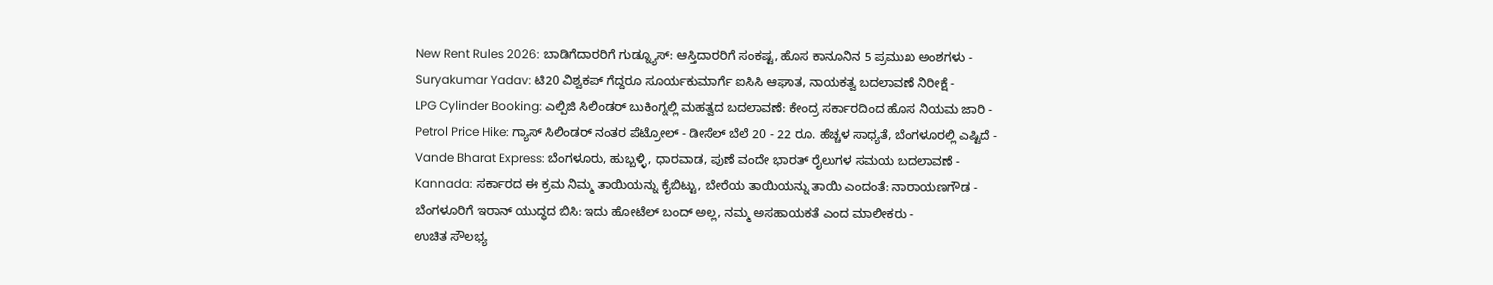New Rent Rules 2026: ಬಾಡಿಗೆದಾರರಿಗೆ ಗುಡ್ನ್ಯೂಸ್: ಆಸ್ತಿದಾರರಿಗೆ ಸಂಕಷ್ಟ, ಹೊಸ ಕಾನೂನಿನ 5 ಪ್ರಮುಖ ಅಂಶಗಳು -
Suryakumar Yadav: ಟಿ20 ವಿಶ್ವಕಪ್ ಗೆದ್ದರೂ ಸೂರ್ಯಕುಮಾರ್ಗೆ ಐಸಿಸಿ ಆಘಾತ, ನಾಯಕತ್ವ ಬದಲಾವಣೆ ನಿರೀಕ್ಷೆ -
LPG Cylinder Booking: ಎಲ್ಪಿಜಿ ಸಿಲಿಂಡರ್ ಬುಕಿಂಗ್ನಲ್ಲಿ ಮಹತ್ವದ ಬದಲಾವಣೆ: ಕೇಂದ್ರ ಸರ್ಕಾರದಿಂದ ಹೊಸ ನಿಯಮ ಜಾರಿ -
Petrol Price Hike: ಗ್ಯಾಸ್ ಸಿಲಿಂಡರ್ ನಂತರ ಪೆಟ್ರೋಲ್ - ಡೀಸೆಲ್ ಬೆಲೆ 20 - 22 ರೂ. ಹೆಚ್ಚಳ ಸಾಧ್ಯತೆ, ಬೆಂಗಳೂರಲ್ಲಿ ಎಷ್ಟಿದೆ -
Vande Bharat Express: ಬೆಂಗಳೂರು, ಹುಬ್ಬಳ್ಳಿ, ಧಾರವಾಡ, ಪುಣೆ ವಂದೇ ಭಾರತ್ ರೈಲುಗಳ ಸಮಯ ಬದಲಾವಣೆ -
Kannada: ಸರ್ಕಾರದ ಈ ಕ್ರಮ ನಿಮ್ಮ ತಾಯಿಯನ್ನು ಕೈಬಿಟ್ಟು, ಬೇರೆಯ ತಾಯಿಯನ್ನು ತಾಯಿ ಎಂದಂತೆ: ನಾರಾಯಣಗೌಡ -
ಬೆಂಗಳೂರಿಗೆ ಇರಾನ್ ಯುದ್ಧದ ಬಿಸಿ: ಇದು ಹೋಟೆಲ್ ಬಂದ್ ಅಲ್ಲ, ನಮ್ಮ ಅಸಹಾಯಕತೆ ಎಂದ ಮಾಲೀಕರು -
ಉಚಿತ ಸೌಲಭ್ಯ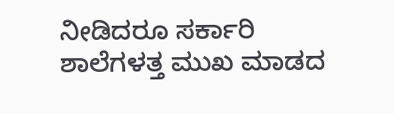ನೀಡಿದರೂ ಸರ್ಕಾರಿ ಶಾಲೆಗಳತ್ತ ಮುಖ ಮಾಡದ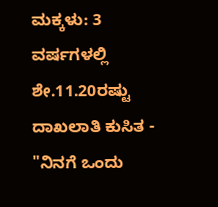ಮಕ್ಕಳು: 3 ವರ್ಷಗಳಲ್ಲಿ ಶೇ.11.20ರಷ್ಟು ದಾಖಲಾತಿ ಕುಸಿತ -
"ನಿನಗೆ ಒಂದು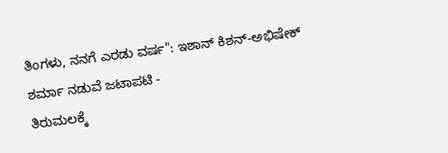ತಿಂಗಳು, ನನಗೆ ಎರಡು ವರ್ಷ": ಇಶಾನ್ ಕಿಶನ್-ಅಭಿಷೇಕ್ ಶರ್ಮಾ ನಡುವೆ ಜಟಾಪಟಿ -
ತಿರುಮಲಕ್ಕೆ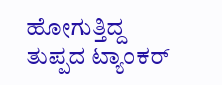ಹೋಗುತ್ತಿದ್ದ ತುಪ್ಪದ ಟ್ಯಾಂಕರ್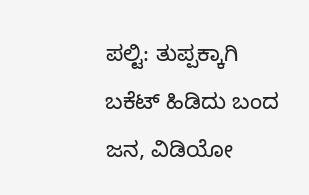ಪಲ್ಟಿ: ತುಪ್ಪಕ್ಕಾಗಿ ಬಕೆಟ್ ಹಿಡಿದು ಬಂದ ಜನ, ವಿಡಿಯೋ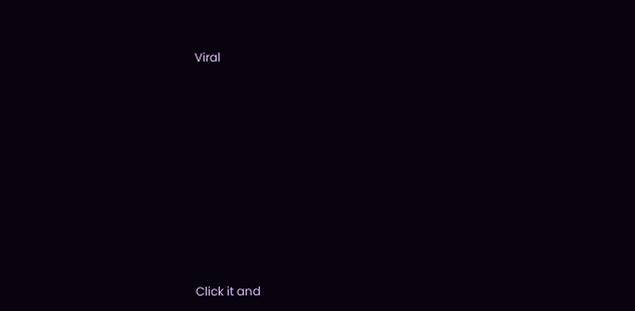Viral












Click it and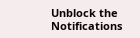Unblock the Notifications